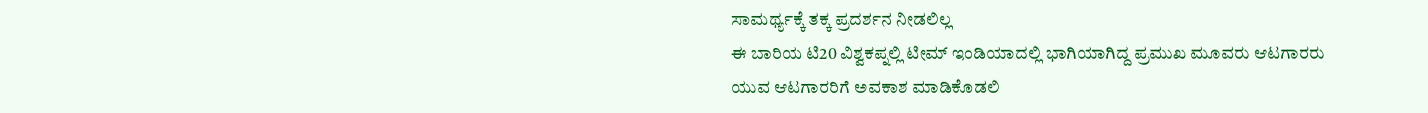ಸಾಮರ್ಥ್ಯಕ್ಕೆ ತಕ್ಕ ಪ್ರದರ್ಶನ ನೀಡಲಿಲ್ಲ
ಈ ಬಾರಿಯ ಟಿ20 ವಿಶ್ವಕಪ್ನಲ್ಲಿ ಟೀಮ್ ಇಂಡಿಯಾದಲ್ಲಿ ಭಾಗಿಯಾಗಿದ್ದ ಪ್ರಮುಖ ಮೂವರು ಆಟಗಾರರು ಯುವ ಆಟಗಾರರಿಗೆ ಅವಕಾಶ ಮಾಡಿಕೊಡಲಿ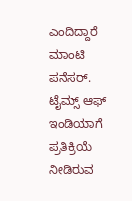ಎಂದಿದ್ದಾರೆ ಮಾಂಟಿ ಪನೆಸರ್. ಟೈಮ್ಸ್ ಆಫ್ ಇಂಡಿಯಾಗೆ ಪ್ರತಿಕ್ರಿಯೆ ನೀಡಿರುವ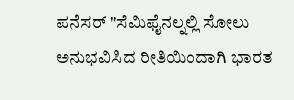ಪನೆಸರ್ "ಸೆಮಿಫೈನಲ್ನಲ್ಲಿ ಸೋಲು ಅನುಭವಿಸಿದ ರೀತಿಯಿಂದಾಗಿ ಭಾರತ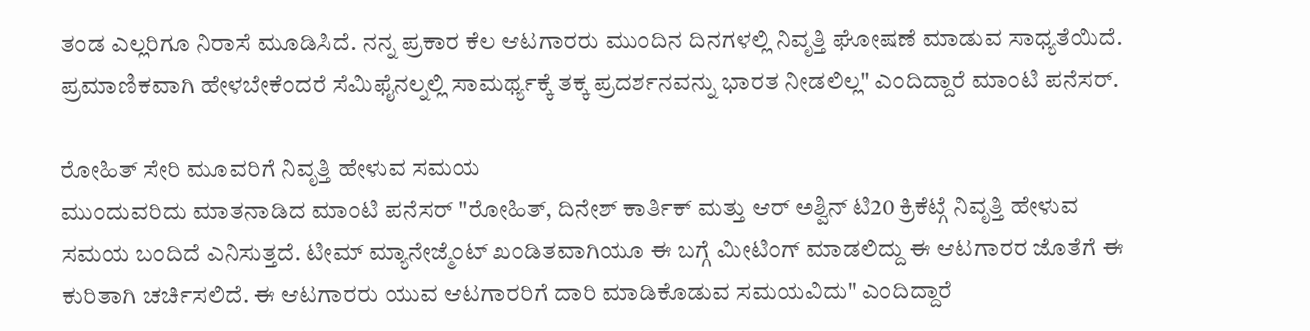ತಂಡ ಎಲ್ಲರಿಗೂ ನಿರಾಸೆ ಮೂಡಿಸಿದೆ. ನನ್ನ ಪ್ರಕಾರ ಕೆಲ ಆಟಗಾರರು ಮುಂದಿನ ದಿನಗಳಲ್ಲಿ ನಿವೃತ್ತಿ ಘೋಷಣೆ ಮಾಡುವ ಸಾಧ್ಯತೆಯಿದೆ. ಪ್ರಮಾಣಿಕವಾಗಿ ಹೇಳಬೇಕೆಂದರೆ ಸೆಮಿಫೈನಲ್ನಲ್ಲಿ ಸಾಮರ್ಥ್ಯಕ್ಕೆ ತಕ್ಕ ಪ್ರದರ್ಶನವನ್ನು ಭಾರತ ನೀಡಲಿಲ್ಲ" ಎಂದಿದ್ದಾರೆ ಮಾಂಟಿ ಪನೆಸರ್.

ರೋಹಿತ್ ಸೇರಿ ಮೂವರಿಗೆ ನಿವೃತ್ತಿ ಹೇಳುವ ಸಮಯ
ಮುಂದುವರಿದು ಮಾತನಾಡಿದ ಮಾಂಟಿ ಪನೆಸರ್ "ರೋಹಿತ್, ದಿನೇಶ್ ಕಾರ್ತಿಕ್ ಮತ್ತು ಆರ್ ಅಶ್ವಿನ್ ಟಿ20 ಕ್ರಿಕೆಟ್ಗೆ ನಿವೃತ್ತಿ ಹೇಳುವ ಸಮಯ ಬಂದಿದೆ ಎನಿಸುತ್ತದೆ. ಟೀಮ್ ಮ್ಯಾನೇಜ್ಮೆಂಟ್ ಖಂಡಿತವಾಗಿಯೂ ಈ ಬಗ್ಗೆ ಮೀಟಿಂಗ್ ಮಾಡಲಿದ್ದು ಈ ಆಟಗಾರರ ಜೊತೆಗೆ ಈ ಕುರಿತಾಗಿ ಚರ್ಚಿಸಲಿದೆ. ಈ ಆಟಗಾರರು ಯುವ ಆಟಗಾರರಿಗೆ ದಾರಿ ಮಾಡಿಕೊಡುವ ಸಮಯವಿದು" ಎಂದಿದ್ದಾರೆ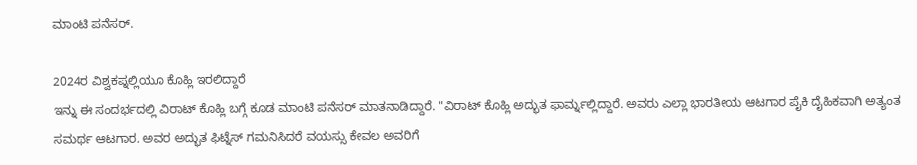ಮಾಂಟಿ ಪನೆಸರ್.

2024ರ ವಿಶ್ವಕಪ್ನಲ್ಲಿಯೂ ಕೊಹ್ಲಿ ಇರಲಿದ್ದಾರೆ
ಇನ್ನು ಈ ಸಂದರ್ಭದಲ್ಲಿ ವಿರಾಟ್ ಕೊಹ್ಲಿ ಬಗ್ಗೆ ಕೂಡ ಮಾಂಟಿ ಪನೆಸರ್ ಮಾತನಾಡಿದ್ದಾರೆ. "ವಿರಾಟ್ ಕೊಹ್ಲಿ ಅದ್ಭುತ ಫಾರ್ಮ್ನಲ್ಲಿದ್ದಾರೆ. ಅವರು ಎಲ್ಲಾ ಭಾರತೀಯ ಆಟಗಾರ ಪೈಕಿ ದೈಹಿಕವಾಗಿ ಅತ್ಯಂತ ಸಮರ್ಥ ಆಟಗಾರ. ಅವರ ಅದ್ಭುತ ಫಿಟ್ನೆಸ್ ಗಮನಿಸಿದರೆ ವಯಸ್ಸು ಕೇವಲ ಅವರಿಗೆ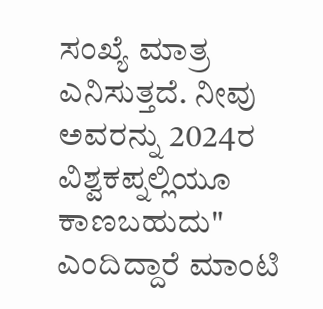ಸಂಖ್ಯೆ ಮಾತ್ರ ಎನಿಸುತ್ತದೆ. ನೀವು ಅವರನ್ನು 2024ರ ವಿಶ್ವಕಪ್ನಲ್ಲಿಯೂ ಕಾಣಬಹುದು" ಎಂದಿದ್ದಾರೆ ಮಾಂಟಿ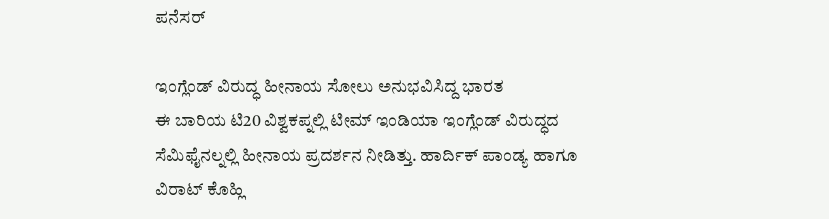ಪನೆಸರ್

ಇಂಗ್ಲೆಂಡ್ ವಿರುದ್ಧ ಹೀನಾಯ ಸೋಲು ಅನುಭವಿಸಿದ್ದ ಭಾರತ
ಈ ಬಾರಿಯ ಟಿ20 ವಿಶ್ವಕಪ್ನಲ್ಲಿ ಟೀಮ್ ಇಂಡಿಯಾ ಇಂಗ್ಲೆಂಡ್ ವಿರುದ್ಧದ ಸೆಮಿಫೈನಲ್ನಲ್ಲಿ ಹೀನಾಯ ಪ್ರದರ್ಶನ ನೀಡಿತ್ತು. ಹಾರ್ದಿಕ್ ಪಾಂಡ್ಯ ಹಾಗೂ ವಿರಾಟ್ ಕೊಹ್ಲಿ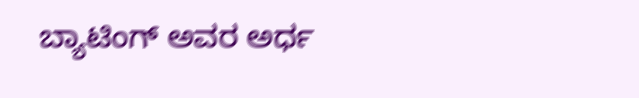ಬ್ಯಾಟಿಂಗ್ ಅವರ ಅರ್ಧ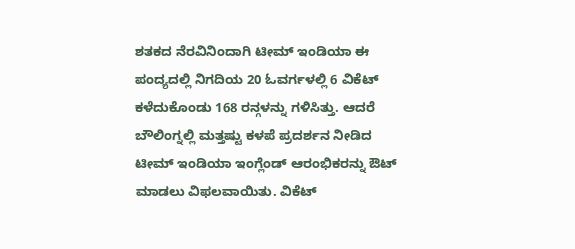ಶತಕದ ನೆರವಿನಿಂದಾಗಿ ಟೀಮ್ ಇಂಡಿಯಾ ಈ ಪಂದ್ಯದಲ್ಲಿ ನಿಗದಿಯ 20 ಓವರ್ಗಳಲ್ಲಿ 6 ವಿಕೆಟ್ ಕಳೆದುಕೊಂಡು 168 ರನ್ಗಳನ್ನು ಗಳಿಸಿತ್ತು. ಆದರೆ ಬೌಲಿಂಗ್ನಲ್ಲಿ ಮತ್ತಷ್ಟು ಕಳಪೆ ಪ್ರದರ್ಶನ ನೀಡಿದ ಟೀಮ್ ಇಂಡಿಯಾ ಇಂಗ್ಲೆಂಡ್ ಆರಂಭಿಕರನ್ನು ಔಟ್ ಮಾಡಲು ವಿಫಲವಾಯಿತು. ವಿಕೆಟ್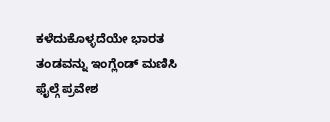ಕಳೆದುಕೊಳ್ಳದೆಯೇ ಭಾರತ ತಂಡವನ್ನು ಇಂಗ್ಲೆಂಡ್ ಮಣಿಸಿ ಫೈಲ್ಗೆ ಪ್ರವೇಶ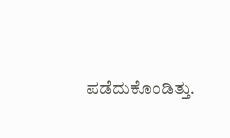ಪಡೆದುಕೊಂಡಿತ್ತು.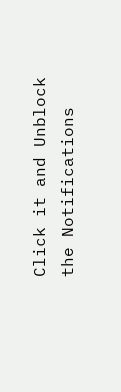Click it and Unblock the Notifications